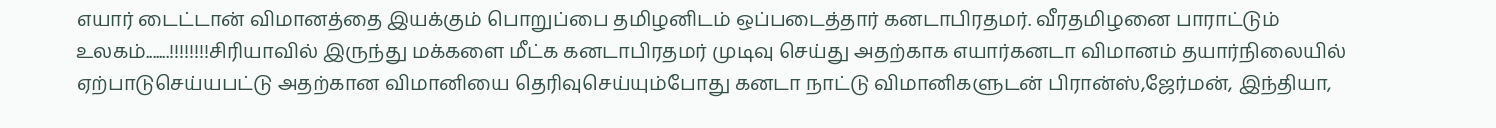எயார் டைட்டான் விமானத்தை இயக்கும் பொறுப்பை தமிழனிடம் ஒப்படைத்தார் கனடாபிரதமர். வீரதமிழனை பாராட்டும் உலகம்.......!!!!!!!!சிரியாவில் இருந்து மக்களை மீட்க கனடாபிரதமர் முடிவு செய்து அதற்காக எயார்கனடா விமானம் தயார்நிலையில் ஏற்பாடுசெய்யபட்டு அதற்கான விமானியை தெரிவுசெய்யும்போது கனடா நாட்டு விமானிகளுடன் பிரான்ஸ்,ஜேர்மன், இந்தியா,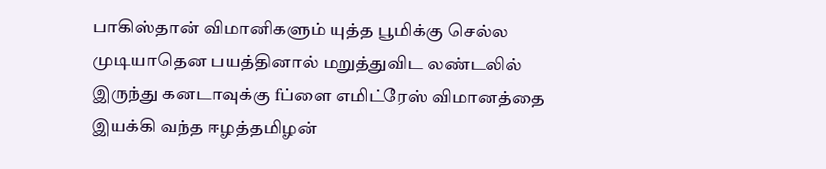பாகிஸ்தான் விமானிகளும் யுத்த பூமிக்கு செல்ல முடியாதென பயத்தினால் மறுத்துவிட லண்டலில் இருந்து கனடாவுக்கு fப்ளை எமிட்ரேஸ் விமானத்தை இயக்கி வந்த ஈழத்தமிழன்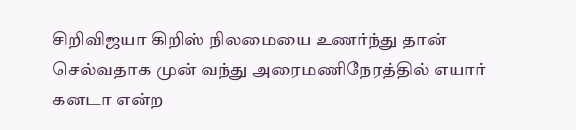சிறிவிஜயா கிறிஸ் நிலமையை உணர்ந்து தான் செல்வதாக முன் வந்து அரைமணிநேரத்தில் எயார் கனடா என்ற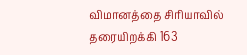விமானத்தை சிரியாவில் தரையிறக்கி 163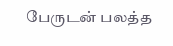பேருடன் பலத்த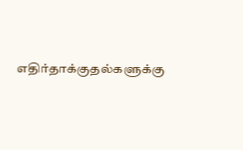எதிர்தாக்குதல்களுக்கு